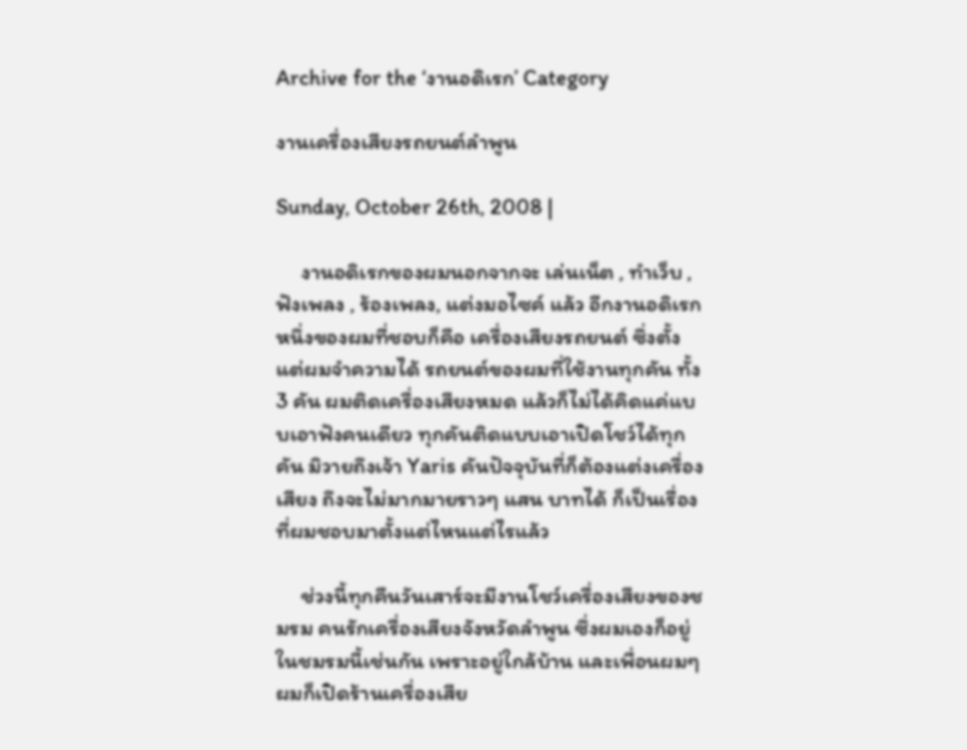Archive for the ‘งานอดิเรก’ Category

งานเครื่องเสียงรถยนต์ลำพูน

Sunday, October 26th, 2008 |

     งานอดิเรกของผมนอกจากจะ เล่นเน็ต , ทำเว็บ , ฟังเพลง , ร้องเพลง, แต่งมอไซค์ แล้ว อีกงานอดิเรกหนึ่งของผมที่ชอบก็คือ เครื่องเสียงรถยนต์ ซึ่งตั้งแต่ผมจำความได้ รถยนต์ของผมที่ใช้งานทุกคัน ทั้ง 3 คัน ผมติดเครื่องเสียงหมด แล้วก็ไม่ได้คิดแค่แบบเอาฟังคนเดียว ทุกคันติดแบบเอาเปิดโชว์ได้ทุกคัน มิวายถึงเจ้า Yaris คันปัจจุบันที่ก็ต้องแต่งเครื่องเสียง ถึงจะไม่มากมายราวๆ แสน บาทได้ ก็เป็นเรื่องที่ผมชอบมาตั้งแต่ไหนแต่ไรแล้ว

     ช่วงนี้ทุกคืนวันเสาร์จะมีงานโชว์เครื่องเสียงของชมรม คนรักเครื่องเสียงจังหวัดลำพูน ซึ่งผมเองก็อยู่ในชมรมนี้เช่นกัน เพราะอยู่ใกล้บ้าน และเพื่อนผมๆผมก็เปิดร้านเครื่องเสีย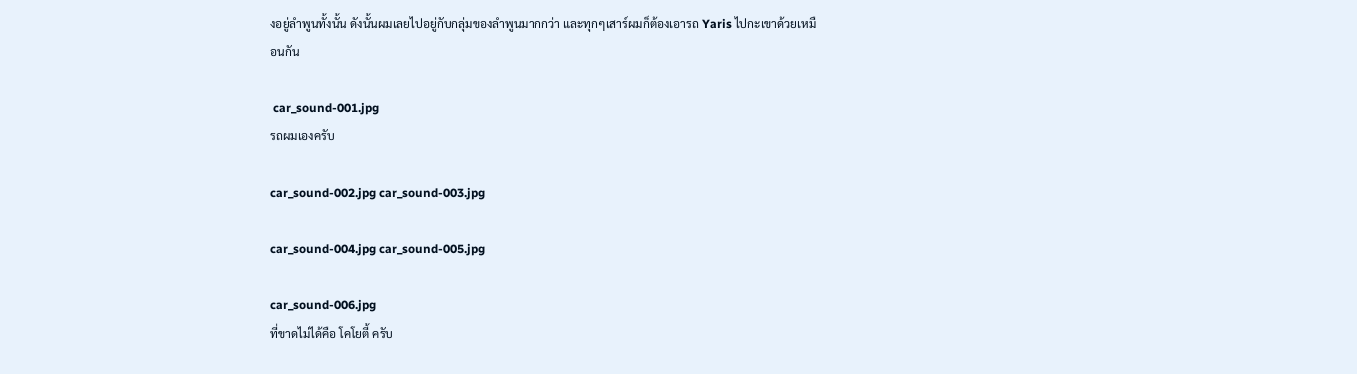งอยู่ลำพูนทั้งนั้น ดังนั้นผมเลยไปอยู่กับกลุ่มของลำพูนมากกว่า และทุกๆเสาร์ผมก็ต้องเอารถ Yaris ไปกะเขาด้วยเหมือนกัน

 car_sound-001.jpg
รถผมเองครับ

car_sound-002.jpg car_sound-003.jpg

car_sound-004.jpg car_sound-005.jpg

car_sound-006.jpg
ที่ขาดไม่ได้คือ โคโยตี้ ครับ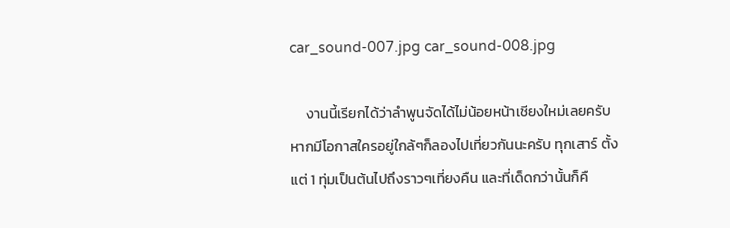car_sound-007.jpg car_sound-008.jpg

     งานนี้เรียกได้ว่าลำพูนจัดได้ไม่น้อยหน้าเชียงใหม่เลยครับ หากมีโอกาสใครอยู่ใกล้ๆก็ลองไปเที่ยวกันนะครับ ทุกเสาร์ ตั้งแต่ 1 ทุ่มเป็นต้นไปถึงราวๆเที่ยงคืน และที่เด็ดกว่านั้นก็คื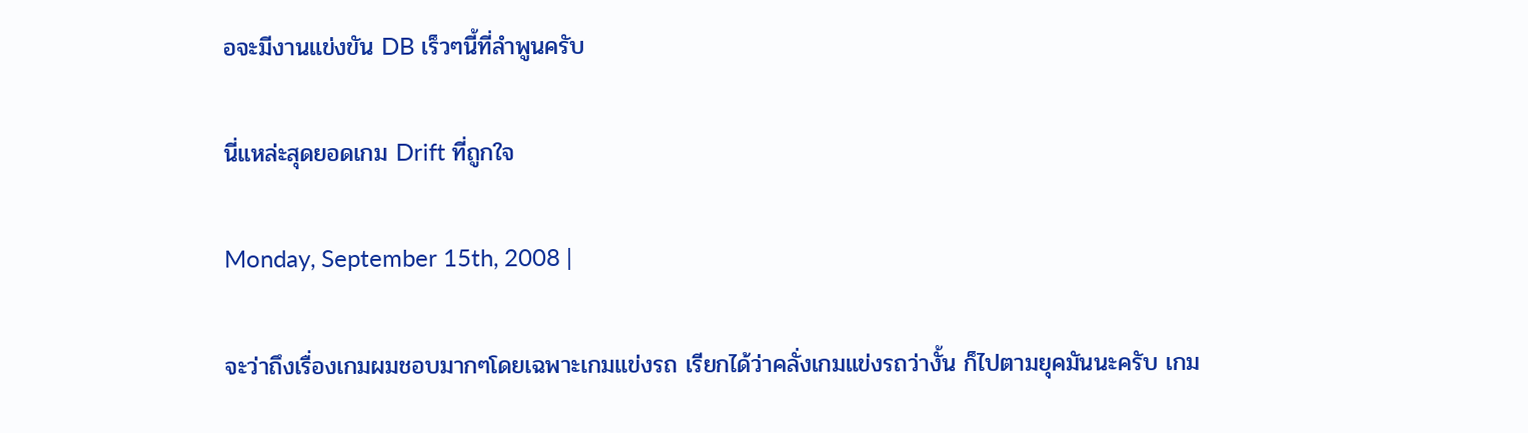อจะมีงานแข่งขัน DB เร็วๆนี้ที่ลำพูนครับ

นี่แหล่ะสุดยอดเกม Drift ที่ถูกใจ

Monday, September 15th, 2008 |

จะว่าถึงเรื่องเกมผมชอบมากๆโดยเฉพาะเกมแข่งรถ เรียกได้ว่าคลั่งเกมแข่งรถว่างั้น ก็ไปตามยุคมันนะครับ เกม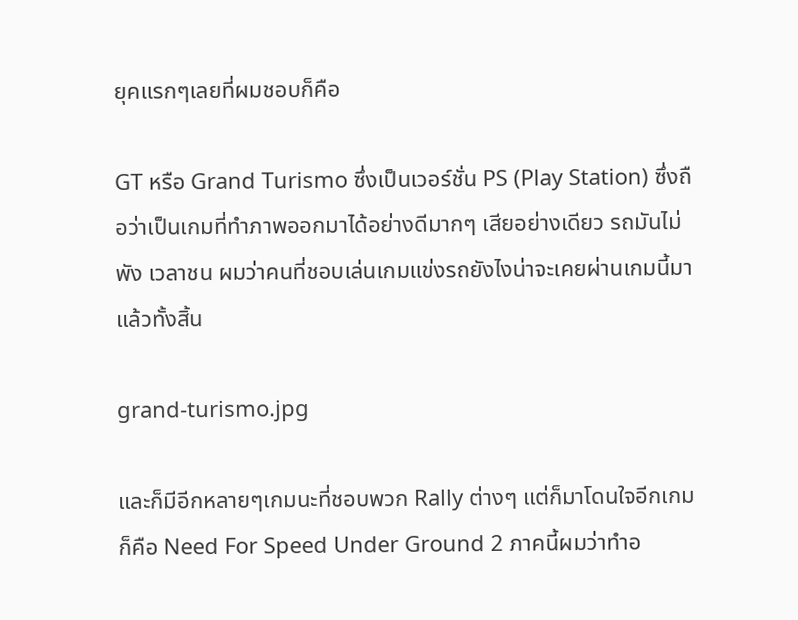ยุคแรกๆเลยที่ผมชอบก็คือ

GT หรือ Grand Turismo ซึ่งเป็นเวอร์ชั่น PS (Play Station) ซึ่งถือว่าเป็นเกมที่ทำภาพออกมาได้อย่างดีมากๆ เสียอย่างเดียว รถมันไม่พัง เวลาชน ผมว่าคนที่ชอบเล่นเกมแข่งรถยังไงน่าจะเคยผ่านเกมนี้มาแล้วทั้งสิ้น

grand-turismo.jpg

และก็มีอีกหลายๆเกมนะที่ชอบพวก Rally ต่างๆ แต่ก็มาโดนใจอีกเกมก็คือ Need For Speed Under Ground 2 ภาคนี้ผมว่าทำอ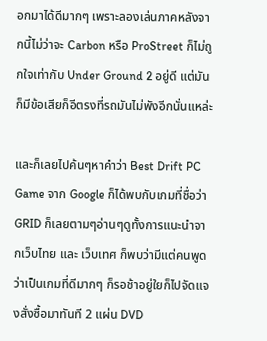อกมาได้ดีมากๆ เพราะลองเล่นภาคหลังจากนี้ไม่ว่าจะ Carbon หรือ ProStreet ก็ไม่ถูกใจเท่ากับ Under Ground 2 อยู่ดี แต่มันก็มีข้อเสียก็อีตรงที่รถมันไม่พังอีกนั่นแหล่ะ

และก็เลยไปค้นๆหาคำว่า Best Drift PC Game จาก Google ก็ได้พบกับเกมที่ชื่อว่า GRID ก็เลยตามๆอ่านๆดูทั้งการแนะนำจากเว็บไทย และ เว็บเทศ ก็พบว่ามีแต่คนพูดว่าเป็นเกมที่ดีมากๆ ก็รอช้าอยู่ใยก็ไปจัดแจงสั่งซื้อมาทันที 2 แผ่น DVD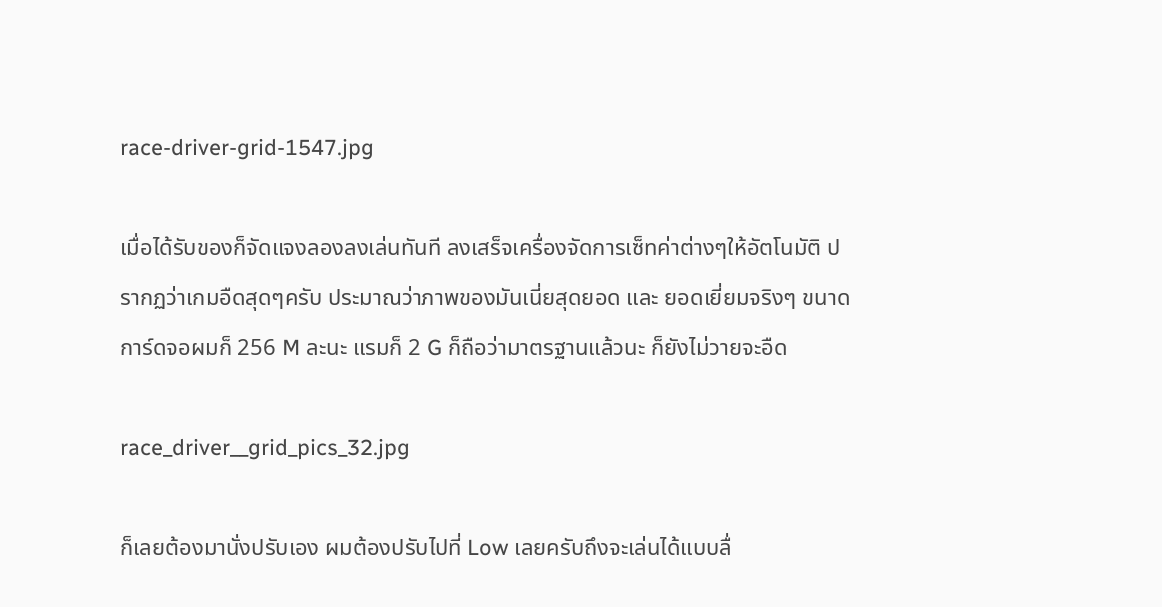race-driver-grid-1547.jpg

เมื่อได้รับของก็จัดแจงลองลงเล่นทันที ลงเสร็จเครื่องจัดการเซ็ทค่าต่างๆให้อัตโนมัติ ปรากฏว่าเกมอืดสุดๆครับ ประมาณว่าภาพของมันเนี่ยสุดยอด และ ยอดเยี่ยมจริงๆ ขนาดการ์ดจอผมก็ 256 M ละนะ แรมก็ 2 G ก็ถือว่ามาตรฐานแล้วนะ ก็ยังไม่วายจะอืด

race_driver__grid_pics_32.jpg

ก็เลยต้องมานั่งปรับเอง ผมต้องปรับไปที่ Low เลยครับถึงจะเล่นได้แบบลื่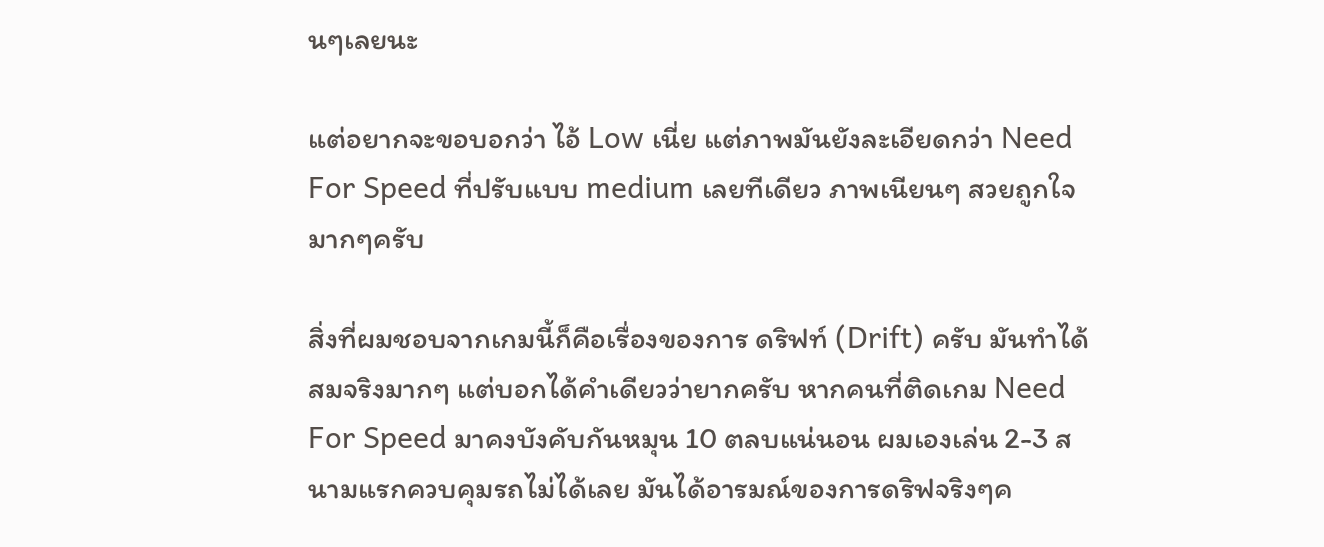นๆเลยนะ

แต่อยากจะขอบอกว่า ไอ้ Low เนี่ย แต่ภาพมันยังละเอียดกว่า Need For Speed ที่ปรับแบบ medium เลยทีเดียว ภาพเนียนๆ สวยถูกใจมากๆครับ

สิ่งที่ผมชอบจากเกมนี้ก็คือเรื่องของการ ดริฟท์ (Drift) ครับ มันทำได้สมจริงมากๆ แต่บอกได้คำเดียวว่ายากครับ หากคนที่ติดเกม Need For Speed มาคงบังคับกันหมุน 10 ตลบแน่นอน ผมเองเล่น 2-3 สนามแรกควบคุมรถไม่ได้เลย มันได้อารมณ์ของการดริฟจริงๆค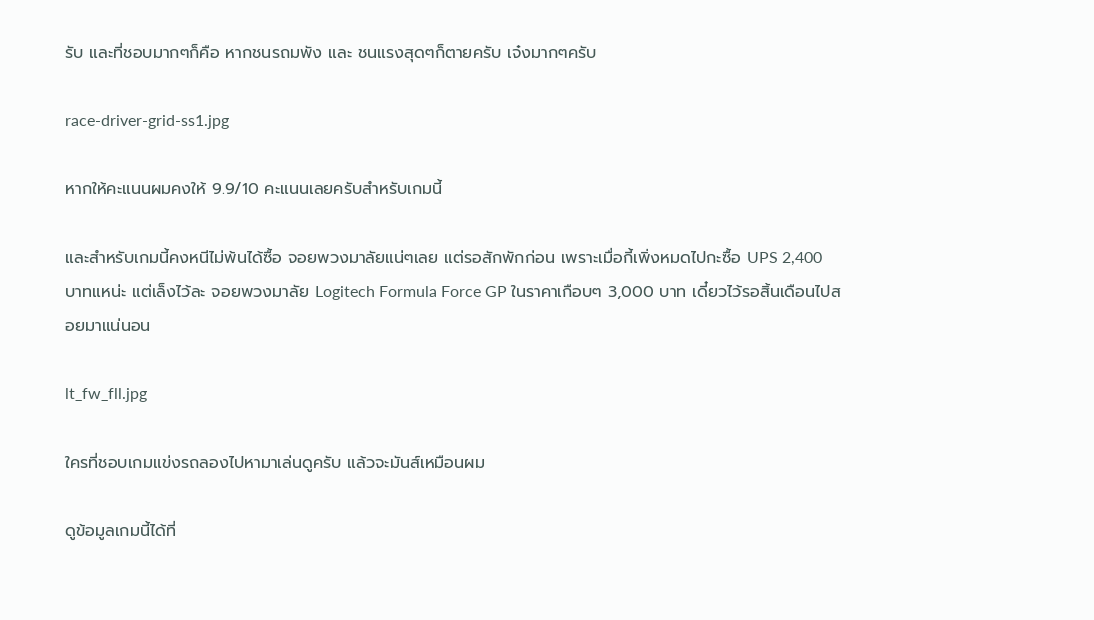รับ และที่ชอบมากๆก็คือ หากชนรถมพัง และ ชนแรงสุดๆก็ตายครับ เจ๋งมากๆครับ

race-driver-grid-ss1.jpg

หากให้คะแนนผมคงให้ 9.9/10 คะแนนเลยครับสำหรับเกมนี้

และสำหรับเกมนี้คงหนีไม่พ้นได้ซื้อ จอยพวงมาลัยแน่ๆเลย แต่รอสักพักก่อน เพราะเมื่อกี้เพิ่งหมดไปกะซื้อ UPS 2,400 บาทแหน่ะ แต่เล็งไว้ละ จอยพวงมาลัย Logitech Formula Force GP ในราคาเกือบๆ 3,000 บาท เดี๋ยวไว้รอสิ้นเดือนไปสอยมาแน่นอน

lt_fw_fll.jpg

ใครที่ชอบเกมแข่งรถลองไปหามาเล่นดูครับ แล้วจะมันส์เหมือนผม

ดูข้อมูลเกมนี้ได้ที่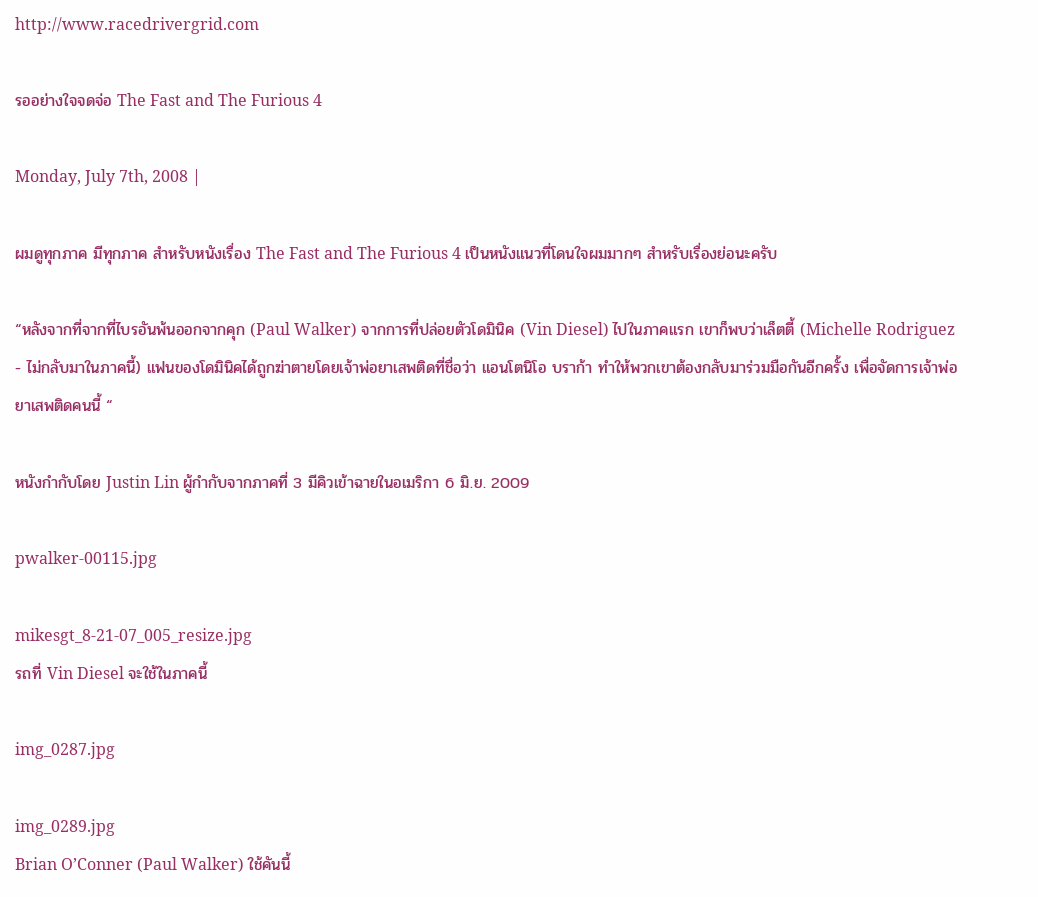http://www.racedrivergrid.com

รออย่างใจจดจ่อ The Fast and The Furious 4

Monday, July 7th, 2008 |

ผมดูทุกภาค มีทุกภาค สำหรับหนังเรื่อง The Fast and The Furious 4 เป็นหนังแนวที่โดนใจผมมากๆ สำหรับเรื่องย่อนะครับ

“หลังจากที่จากที่ไบรอันพ้นออกจากคุก (Paul Walker) จากการที่ปล่อยตัวโดมินิค (Vin Diesel) ไปในภาคแรก เขาก็พบว่าเล็ตตี้ (Michelle Rodriguez - ไม่กลับมาในภาคนี้) แฟนของโดมินิคได้ถูกฆ่าตายโดยเจ้าพ่อยาเสพติดที่ชื่อว่า แอนโตนิโอ บราก้า ทำให้พวกเขาต้องกลับมาร่วมมือกันอีกครั้ง เพื่อจัดการเจ้าพ่อยาเสพติดคนนี้ “

หนังกำกับโดย Justin Lin ผู้กำกับจากภาคที่ 3 มีคิวเข้าฉายในอเมริกา 6 มิ.ย. 2009

pwalker-00115.jpg

mikesgt_8-21-07_005_resize.jpg
รถที่ Vin Diesel จะใช้ในภาคนี้

img_0287.jpg

img_0289.jpg
Brian O’Conner (Paul Walker) ใช้คันนี้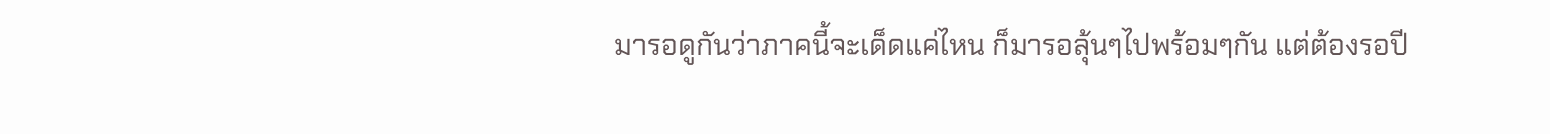มารอดูกันว่าภาคนี้จะเด็ดแค่ไหน ก็มารอลุ้นๆไปพร้อมๆกัน แต่ต้องรอปี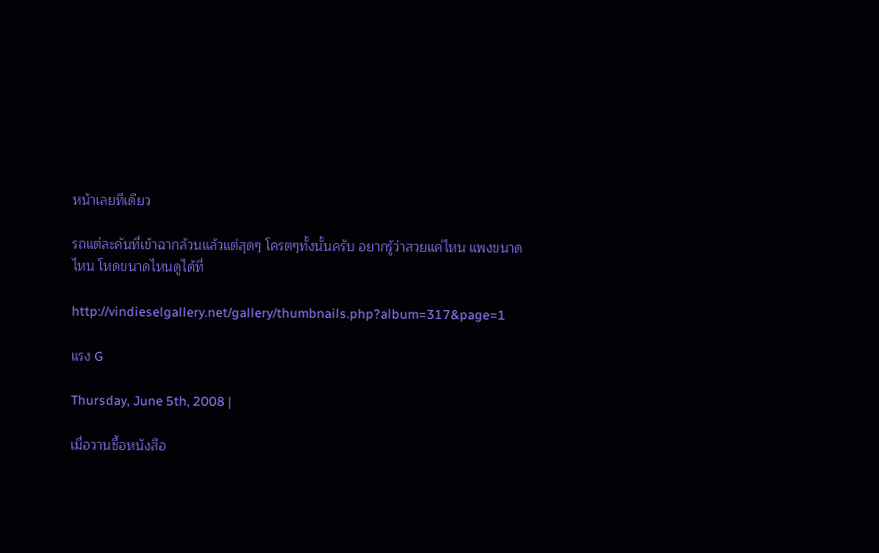หน้าเลยทีเดียว

รถแต่ละคันที่เข้าฉากล้วนแล้วแต่สุดๆ โครตๆทั้งนั้นครับ อยากรู้ว่าสวยแค่ไหน แพงขนาดไหน โหดขนาดไหนดูได้ที่

http://vindieselgallery.net/gallery/thumbnails.php?album=317&page=1

แรง G

Thursday, June 5th, 2008 |

เมื่อวานซื้อหนังสือ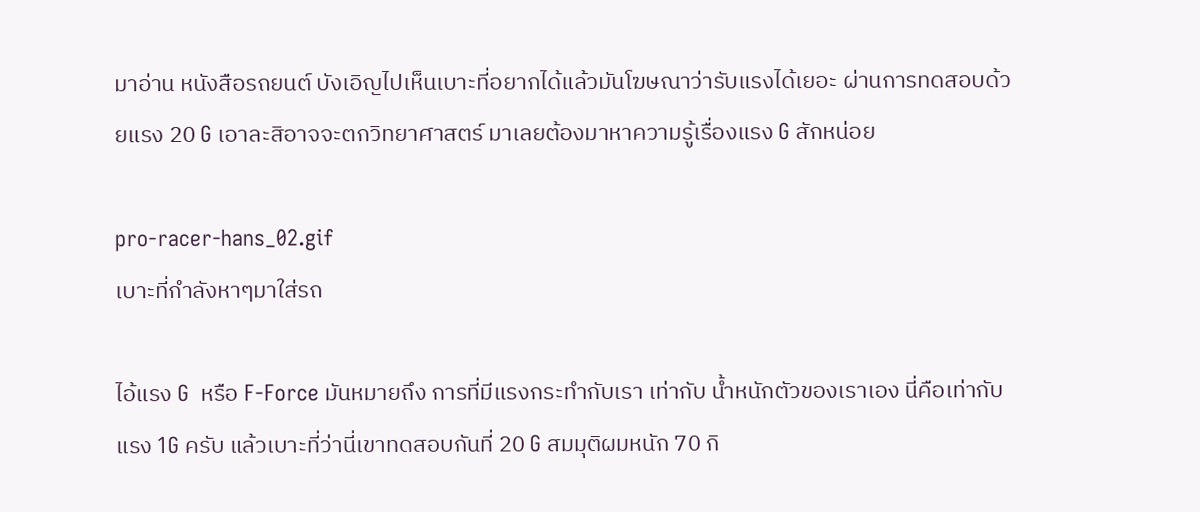มาอ่าน หนังสือรถยนต์ บังเอิญไปเห็นเบาะที่อยากได้แล้วมันโฆษณาว่ารับแรงได้เยอะ ผ่านการทดสอบด้วยแรง 20 G เอาละสิอาจจะตกวิทยาศาสตร์ มาเลยต้องมาหาความรู้เรื่องแรง G สักหน่อย

pro-racer-hans_02.gif
เบาะที่กำลังหาๆมาใส่รถ

ไอ้แรง G  หรือ F-Force มันหมายถึง การที่มีแรงกระทำกับเรา เท่ากับ น้ำหนักตัวของเราเอง นี่คือเท่ากับแรง 1G ครับ แล้วเบาะที่ว่านี่เขาทดสอบกันที่ 20 G สมมุติผมหนัก 70 กิ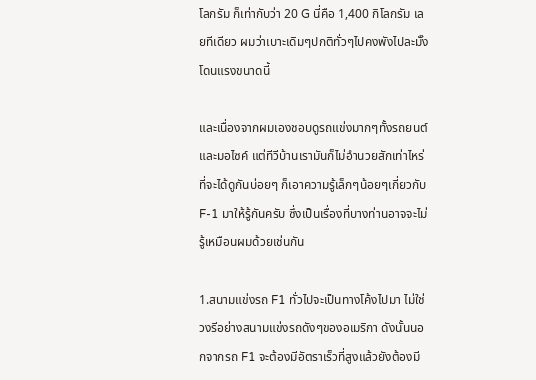โลกรัม ก็เท่ากับว่า 20 G นี่คือ 1,400 กิโลกรัม เลยทีเดียว ผมว่าเบาะเดิมๆปกติทั่วๆไปคงพังไปละมั๊ง โดนแรงขนาดนี้

และเนื่องจากผมเองชอบดูรถแข่งมากๆทั้งรถยนต์และมอไซค์ แต่ทีวีบ้านเรามันก็ไม่อำนวยสักเท่าไหร่ ที่จะได้ดูกันบ่อยๆ ก็เอาความรู้เล็กๆน้อยๆเกี่ยวกับ F-1 มาให้รู้กันครับ ซึ่งเป็นเรื่องที่บางท่านอาจจะไม่รู้เหมือนผมด้วยเช่นกัน

1.สนามแข่งรถ F1 ทั่วไปจะเป็นทางโค้งไปมา ไม่ใช่วงรีอย่างสนามแข่งรถดังๆของอเมริกา ดังนั้นนอกจากรถ F1 จะต้องมีอัตราเร็วที่สูงแล้วยังต้องมี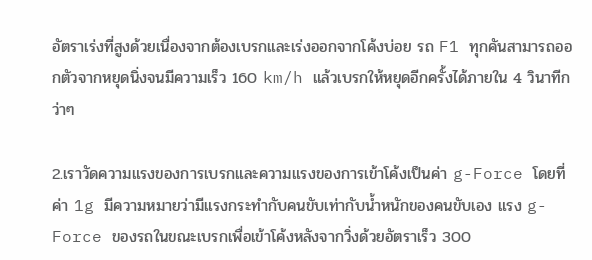อัตราเร่งที่สูงด้วยเนื่องจากต้องเบรกและเร่งออกจากโค้งบ่อย รถ F1 ทุกคันสามารถออกตัวจากหยุดนิ่งจนมีความเร็ว 160 km/h แล้วเบรกให้หยุดอีกครั้งได้ภายใน 4 วินาทีกว่าๆ

2.เราวัดความแรงของการเบรกและความแรงของการเข้าโค้งเป็นค่า g-Force โดยที่ค่า 1g มีความหมายว่ามีแรงกระทำกับคนขับเท่ากับน้ำหนักของคนขับเอง แรง g-Force ของรถในขณะเบรกเพื่อเข้าโค้งหลังจากวิ่งด้วยอัตราเร็ว 300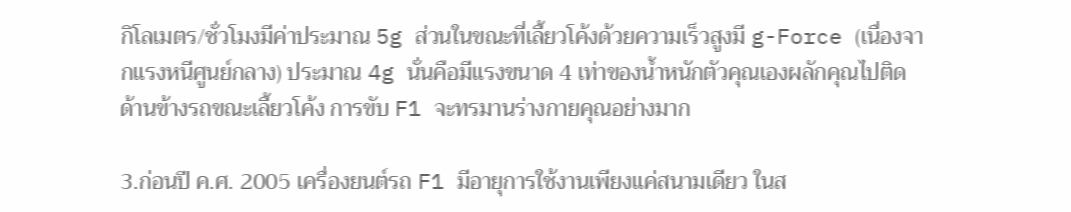กิโลเมตร/ชั่วโมงมีค่าประมาณ 5g ส่วนในขณะที่เลี้ยวโค้งด้วยความเร็วสูงมี g-Force (เนื่องจากแรงหนีศูนย์กลาง) ประมาณ 4g นั่นคือมีแรงขนาด 4 เท่าของน้ำหนักตัวคุณเองผลักคุณไปติดด้านข้างรถขณะเลี้ยวโค้ง การขับ F1 จะทรมานร่างกายคุณอย่างมาก

3.ก่อนปี ค.ศ. 2005 เครื่องยนต์รถ F1 มีอายุการใช้งานเพียงแค่สนามเดียว ในส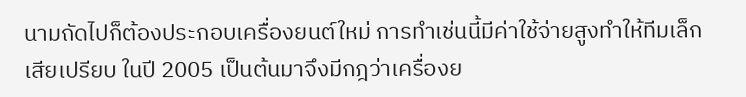นามถัดไปก็ต้องประกอบเครื่องยนต์ใหม่ การทำเช่นนี้มีค่าใช้จ่ายสูงทำให้ทีมเล็กเสียเปรียบ ในปี 2005 เป็นต้นมาจึงมีกฎว่าเครื่องย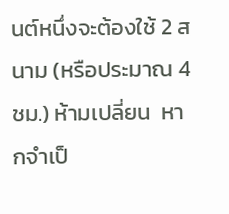นต์หนึ่งจะต้องใช้ 2 สนาม (หรือประมาณ 4 ชม.) ห้ามเปลี่ยน  หากจำเป็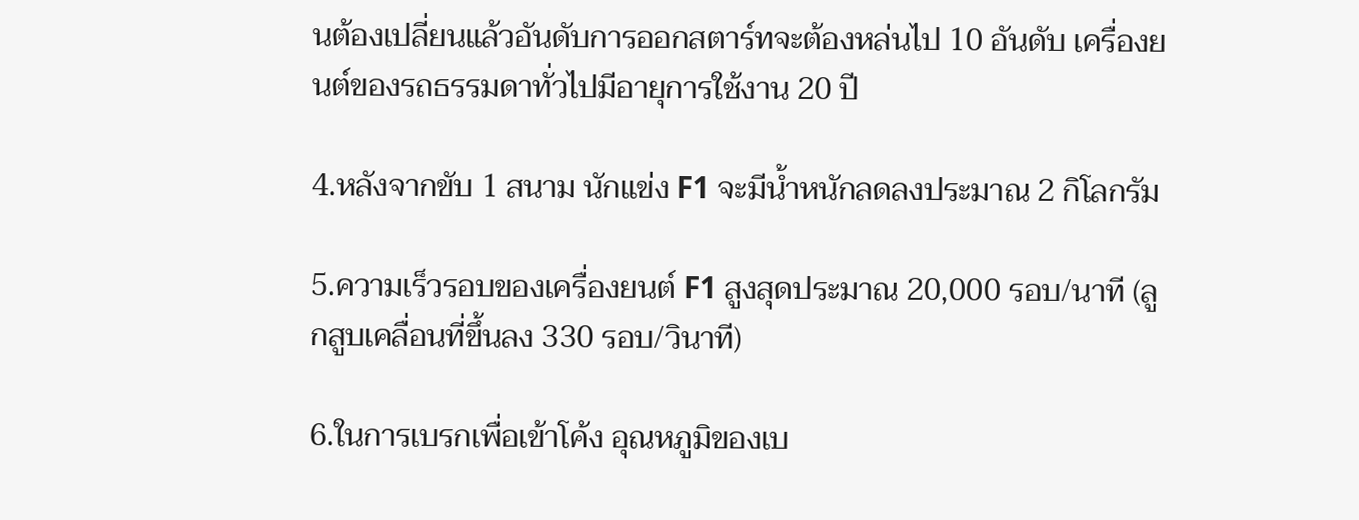นต้องเปลี่ยนแล้วอันดับการออกสตาร์ทจะต้องหล่นไป 10 อันดับ เครื่องยนต์ของรถธรรมดาทั่วไปมีอายุการใช้งาน 20 ปี

4.หลังจากขับ 1 สนาม นักแข่ง F1 จะมีน้ำหนักลดลงประมาณ 2 กิโลกรัม

5.ความเร็วรอบของเครื่องยนต์ F1 สูงสุดประมาณ 20,000 รอบ/นาที (ลูกสูบเคลื่อนที่ขึ้นลง 330 รอบ/วินาที)

6.ในการเบรกเพื่อเข้าโค้ง อุณหภูมิของเบ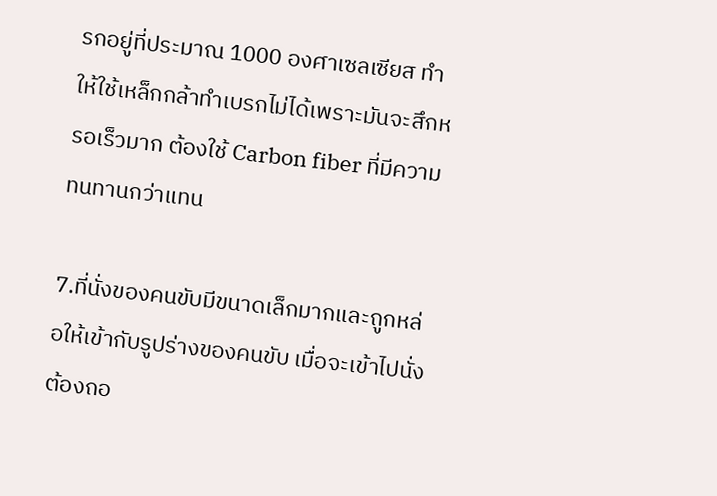รกอยู่ที่ประมาณ 1000 องศาเซลเซียส ทำให้ใช้เหล็กกล้าทำเบรกไม่ได้เพราะมันจะสึกหรอเร็วมาก ต้องใช้ Carbon fiber ที่มีความทนทานกว่าแทน

7.ที่นั่งของคนขับมีขนาดเล็กมากและถูกหล่อให้เข้ากับรูปร่างของคนขับ เมื่อจะเข้าไปนั่งต้องถอ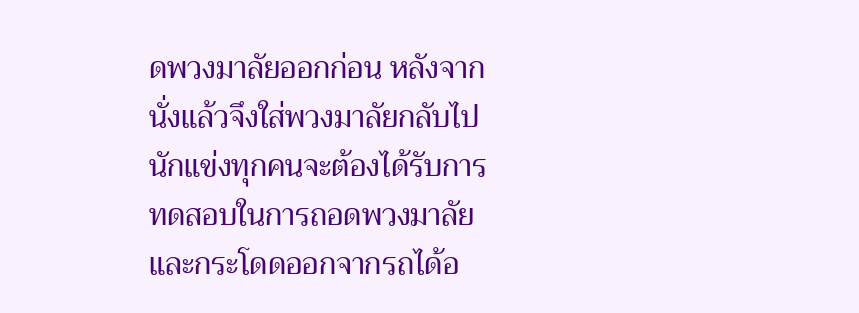ดพวงมาลัยออกก่อน หลังจากนั่งแล้วจึงใส่พวงมาลัยกลับไป นักแข่งทุกคนจะต้องได้รับการทดสอบในการถอดพวงมาลัยและกระโดดออกจากรถได้อ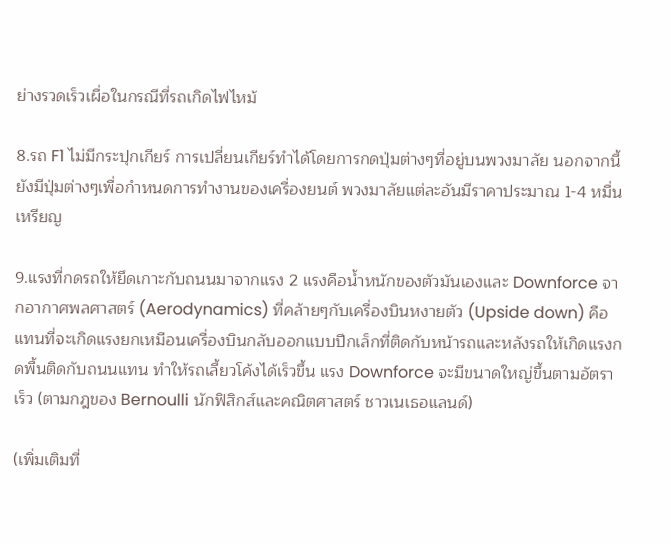ย่างรวดเร็วเผื่อในกรณีที่รถเกิดไฟไหม้

8.รถ F1 ไม่มีกระปุกเกียร์ การเปลี่ยนเกียร์ทำได้โดยการกดปุ่มต่างๆที่อยู่บนพวงมาลัย นอกจากนี้ยังมีปุ่มต่างๆเพื่อกำหนดการทำงานของเครื่องยนต์ พวงมาลัยแต่ละอันมีราคาประมาณ 1-4 หมื่นเหรียญ

9.แรงที่กดรถให้ยึดเกาะกับถนนมาจากแรง 2 แรงคือน้ำหนักของตัวมันเองและ Downforce จากอากาศพลศาสตร์ (Aerodynamics) ที่คล้ายๆกับเครื่องบินหงายตัว (Upside down) คือแทนที่จะเกิดแรงยกเหมือนเครื่องบินกลับออกแบบปีกเล็กที่ติดกับหน้ารถและหลังรถให้เกิดแรงกดพื้นติดกับถนนแทน ทำให้รถเลี้ยวโค้งได้เร็วขึ้น แรง Downforce จะมีขนาดใหญ่ขึ้นตามอัตราเร็ว (ตามกฎของ Bernoulli นักฟิสิกส์และคณิตศาสตร์ ชาวเนเธอแลนด์)

(เพิ่มเติมที่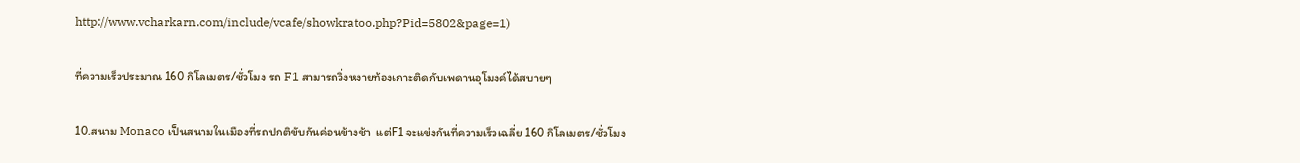http://www.vcharkarn.com/include/vcafe/showkratoo.php?Pid=5802&page=1)

ที่ความเร็วประมาณ 160 กิโลเมตร/ชั่วโมง รถ F1 สามารถวิ่งหงายท้องเกาะติดกับเพดานอุโมงค์ได้สบายๆ

10.สนาม Monaco เป็นสนามในเมืองที่รถปกติขับกันค่อนข้างช้า  แต่F1 จะแข่งกันที่ความเร็วเฉลี่ย 160 กิโลเมตร/ชั่วโมง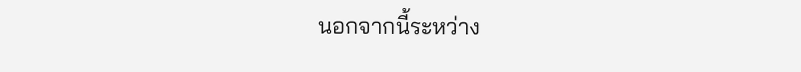นอกจากนี้ระหว่าง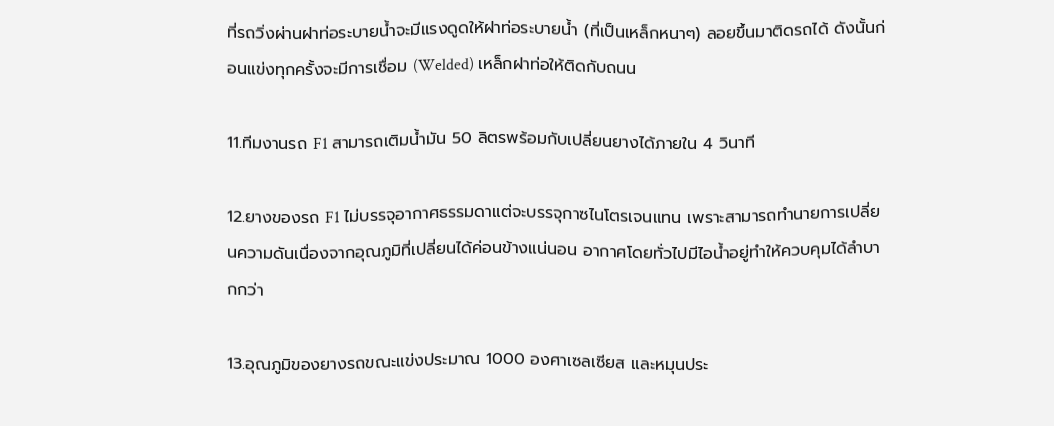ที่รถวิ่งผ่านฝาท่อระบายน้ำจะมีแรงดูดให้ฝาท่อระบายน้ำ (ที่เป็นเหล็กหนาๆ) ลอยขึ้นมาติดรถได้ ดังนั้นก่อนแข่งทุกครั้งจะมีการเชื่อม (Welded) เหล็กฝาท่อให้ติดกับถนน

11.ทีมงานรถ F1 สามารถเติมน้ำมัน 50 ลิตรพร้อมกับเปลี่ยนยางได้ภายใน 4 วินาที

12.ยางของรถ F1 ไม่บรรจุอากาศธรรมดาแต่จะบรรจุกาซไนโตรเจนแทน เพราะสามารถทำนายการเปลี่ยนความดันเนื่องจากอุณภูมิที่เปลี่ยนได้ค่อนข้างแน่นอน อากาศโดยทั่วไปมีไอน้ำอยู่ทำให้ควบคุมได้ลำบากกว่า

13.อุณภูมิของยางรถขณะแข่งประมาณ 1000 องศาเซลเซียส และหมุนประ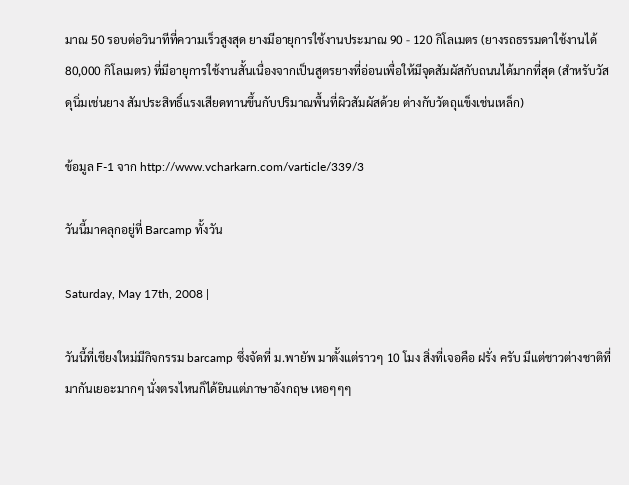มาณ 50 รอบต่อวินาทีที่ความเร็วสูงสุด ยางมีอายุการใช้งานประมาณ 90 - 120 กิโลเมตร (ยางรถธรรมดาใช้งานได้ 80,000 กิโลเมตร) ที่มีอายุการใช้งานสั้นเนื่องจากเป็นสูตรยางที่อ่อนเพื่อให้มีจุดสัมผัสกับถนนได้มากที่สุด (สำหรับวัสดุนิ่มเช่นยาง สัมประสิทธิ์แรงเสียดทานขึ้นกับปริมาณพื้นที่ผิวสัมผัสด้วย ต่างกับวัตถุแข็งเช่นเหล็ก)

ข้อมูล F-1 จาก http://www.vcharkarn.com/varticle/339/3

วันนี้มาคลุกอยู่ที่ Barcamp ทั้งวัน

Saturday, May 17th, 2008 |

วันนี้ที่เชียงใหม่มีกิจกรรม barcamp ซึ่งจัดที่ ม.พายัพ มาตั้งแต่ราวๆ 10 โมง สิ่งที่เจอคือ ฝรั่ง ครับ มีแต่ชาวต่างชาติที่มากันเยอะมากๆ นั่งตรงไหนก็ได้ยินแต่ภาษาอังกฤษ เหอๆๆๆ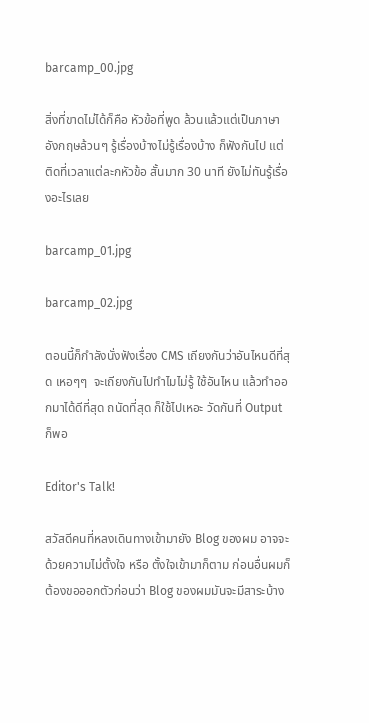barcamp_00.jpg

สิ่งที่ขาดไม่ได้ก็คือ หัวข้อที่พูด ล้วนแล้วแต่เป็นภาษาอังกฤษล้วนๆ รู้เรื่องบ้างไม่รู้เรื่องบ้าง ก็ฟังกันไป แต่ติดที่เวลาแต่ละกหัวข้อ สั้นมาก 30 นาที ยังไม่ทันรู้เรื่องอะไรเลย

barcamp_01.jpg

barcamp_02.jpg

ตอนนี้ก็กำลังนั่งฟังเรื่อง CMS เถียงกันว่าอันไหนดีที่สุด เหอๆๆ  จะเถียงกันไปทำไมไม่รู้ ใช้อันไหน แล้วทำออกมาได้ดีที่สุด ถนัดที่สุด ก็ใช้ไปเหอะ วัดกันที่ Output ก็พอ

Editor's Talk!

สวัสดีคนที่หลงเดินทางเข้ามายัง Blog ของผม อาจจะด้วยความไม่ตั้งใจ หรือ ตั้งใจเข้ามาก็ตาม ก่อนอื่นผมก็ต้องขอออกตัวก่อนว่า Blog ของผมมันจะมีสาระบ้าง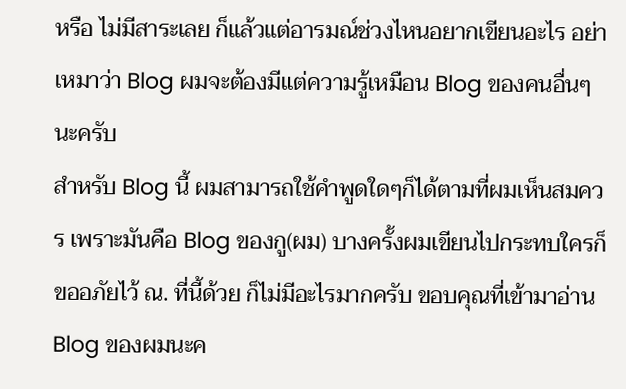หรือ ไม่มีสาระเลย ก็แล้วแต่อารมณ์ช่วงไหนอยากเขียนอะไร อย่าเหมาว่า Blog ผมจะต้องมีแต่ความรู้เหมือน Blog ของคนอื่นๆ นะครับ
สำหรับ Blog นี้ ผมสามารถใช้คำพูดใดๆก็ได้ตามที่ผมเห็นสมควร เพราะมันคือ Blog ของกู(ผม) บางครั้งผมเขียนไปกระทบใครก็ขออภัยไว้ ณ. ที่นี้ด้วย ก็ไม่มีอะไรมากครับ ขอบคุณที่เข้ามาอ่าน Blog ของผมนะค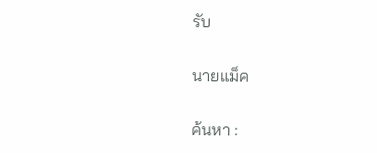รับ

นายแม็ค

ค้นหา :